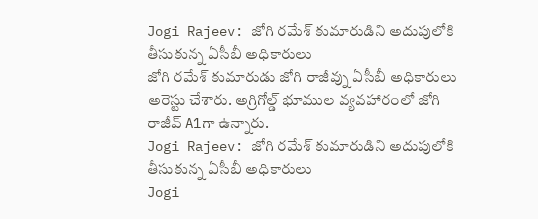Jogi Rajeev: జోగి రమేశ్ కుమారుడిని అదుపులోకి తీసుకున్న ఏసీబీ అధికారులు
జోగి రమేశ్ కుమారుడు జోగి రాజీవ్ను ఏసీబీ అధికారులు అరెస్టు చేశారు. అగ్రిగోల్డ్ భూముల వ్యవహారంలో జోగి రాజీవ్ A1గా ఉన్నారు.
Jogi Rajeev: జోగి రమేశ్ కుమారుడిని అదుపులోకి తీసుకున్న ఏసీబీ అధికారులు
Jogi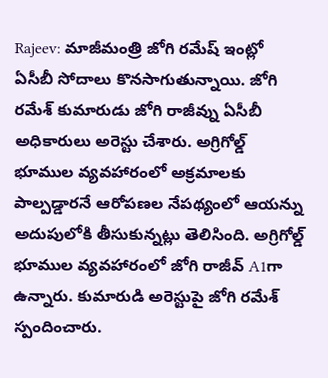Rajeev: మాజీమంత్రి జోగి రమేష్ ఇంట్లో ఏసీబీ సోదాలు కొనసాగుతున్నాయి. జోగి రమేశ్ కుమారుడు జోగి రాజీవ్ను ఏసీబీ అధికారులు అరెస్టు చేశారు. అగ్రిగోల్డ్ భూముల వ్యవహారంలో అక్రమాలకు పాల్పడ్డారనే ఆరోపణల నేపథ్యంలో ఆయన్ను అదుపులోకి తీసుకున్నట్లు తెలిసింది. అగ్రిగోల్డ్ భూముల వ్యవహారంలో జోగి రాజీవ్ A1గా ఉన్నారు. కుమారుడి అరెస్టుపై జోగి రమేశ్ స్పందించారు.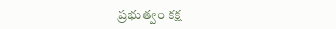ప్రభుత్వం కక్ష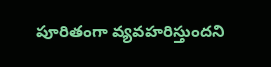పూరితంగా వ్యవహరిస్తుందని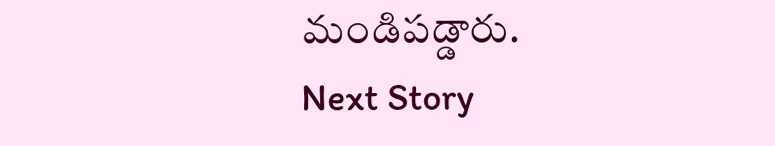మండిపడ్డారు.
Next Story